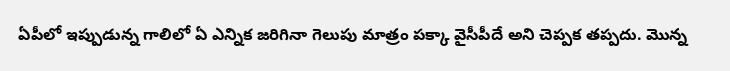ఏపీలో ఇప్పుడున్న గాలిలో ఏ ఎన్నిక జరిగినా గెలుపు మాత్రం పక్కా వైసీపీదే అని చెప్పక తప్పదు. మొన్న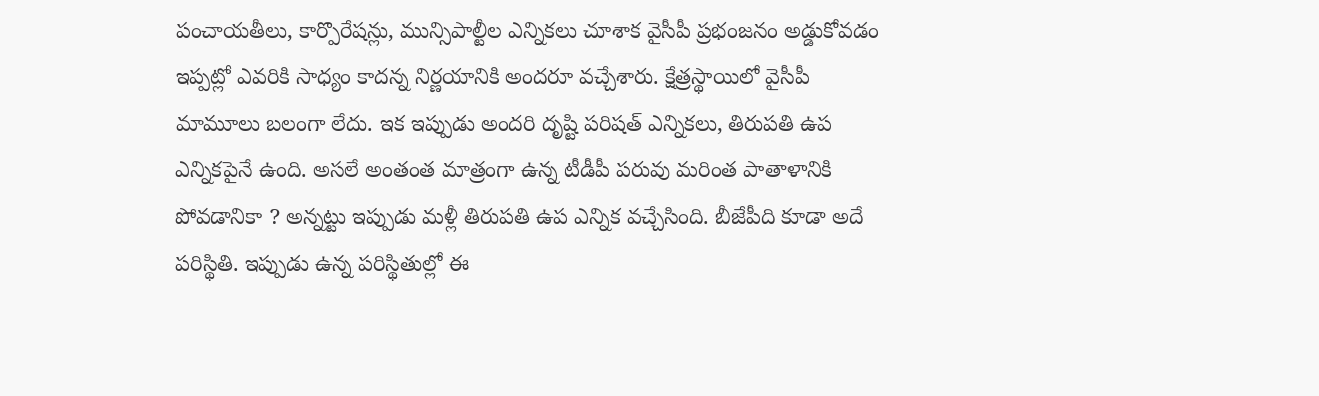పంచాయతీలు, కార్పొరేషన్లు, మున్సిపాల్టీల ఎన్నికలు చూశాక వైసీపీ ప్రభంజనం అడ్డుకోవడం ఇప్పట్లో ఎవరికి సాధ్యం కాదన్న నిర్ణయానికి అందరూ వచ్చేశారు. క్షేత్రస్థాయిలో వైసీపీ మామూలు బలంగా లేదు. ఇక ఇప్పుడు అందరి దృష్టి పరిషత్ ఎన్నికలు, తిరుపతి ఉప ఎన్నికపైనే ఉంది. అసలే అంతంత మాత్రంగా ఉన్న టీడీపీ పరువు మరింత పాతాళానికి పోవడానికా ? అన్నట్టు ఇప్పుడు మళ్లీ తిరుపతి ఉప ఎన్నిక వచ్చేసింది. బీజేపీది కూడా అదే పరిస్థితి. ఇప్పుడు ఉన్న పరిస్థితుల్లో ఈ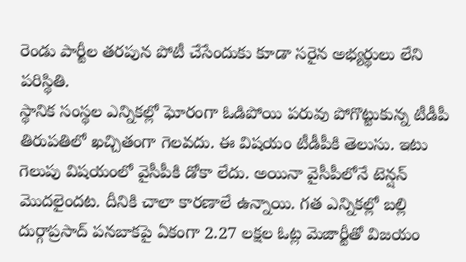రెండు పార్టీల తరపున పోటీ చేసేందుకు కూడా సరైన అభ్యర్థులు లేని పరిస్థితి.
స్థానిక సంస్థల ఎన్నికల్లో ఘోరంగా ఓడిపోయి పరువు పోగొట్టుకున్న టీడీపీ తిరుపతిలో ఖచ్చితంగా గెలవదు. ఈ విషయం టీడీపీకి తెలుసు. ఇటు గెలుపు విషయంలో వైసీపీకి డోకా లేదు. అయినా వైసీపీలోనే టెన్షన్ మొదలైందట. దీనికి చాలా కారణాలే ఉన్నాయి. గత ఎన్నికల్లో బల్లి దుర్గాప్రసాద్ పనబాకపై ఏకంగా 2.27 లక్షల ఓట్ల మెజార్టీతో విజయం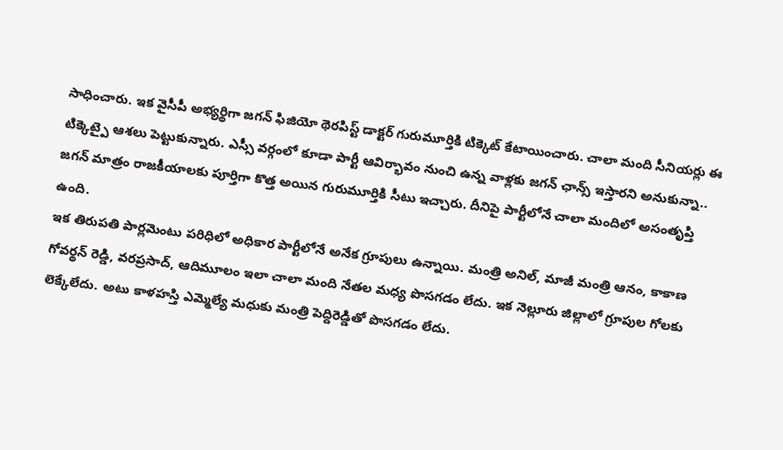సాధించారు. ఇక వైసీపీ అభ్యర్థిగా జగన్ ఫిజియో థెరపిస్ట్ డాక్టర్ గురుమూర్తికి టిక్కెట్ కేటాయించారు. చాలా మంది సీనియర్లు ఈ టిక్కెట్పై ఆశలు పెట్టుకున్నారు. ఎస్సీ వర్గంలో కూడా పార్టీ ఆవిర్భావం నుంచి ఉన్న వాళ్లకు జగన్ ఛాన్స్ ఇస్తారని అనుకున్నా.. జగన్ మాత్రం రాజకీయాలకు పూర్తిగా కొత్త అయిన గురుమూర్తికి సీటు ఇచ్చారు. దీనిపై పార్టీలోనే చాలా మందిలో అసంతృప్తి ఉంది.
ఇక తిరుపతి పార్లమెంటు పరిధిలో అధికార పార్టీలోనే అనేక గ్రూపులు ఉన్నాయి. మంత్రి అనిల్, మాజీ మంత్రి ఆనం, కాకాణ గోవర్థన్ రెడ్డి, వరప్రసాద్, ఆదిమూలం ఇలా చాలా మంది నేతల మధ్య పొసగడం లేదు. ఇక నెల్లూరు జిల్లాలో గ్రూపుల గోలకు లెక్కేలేదు. అటు కాళహస్తి ఎమ్మెల్యే మధుకు మంత్రి పెద్దిరెడ్డితో పొసగడం లేదు.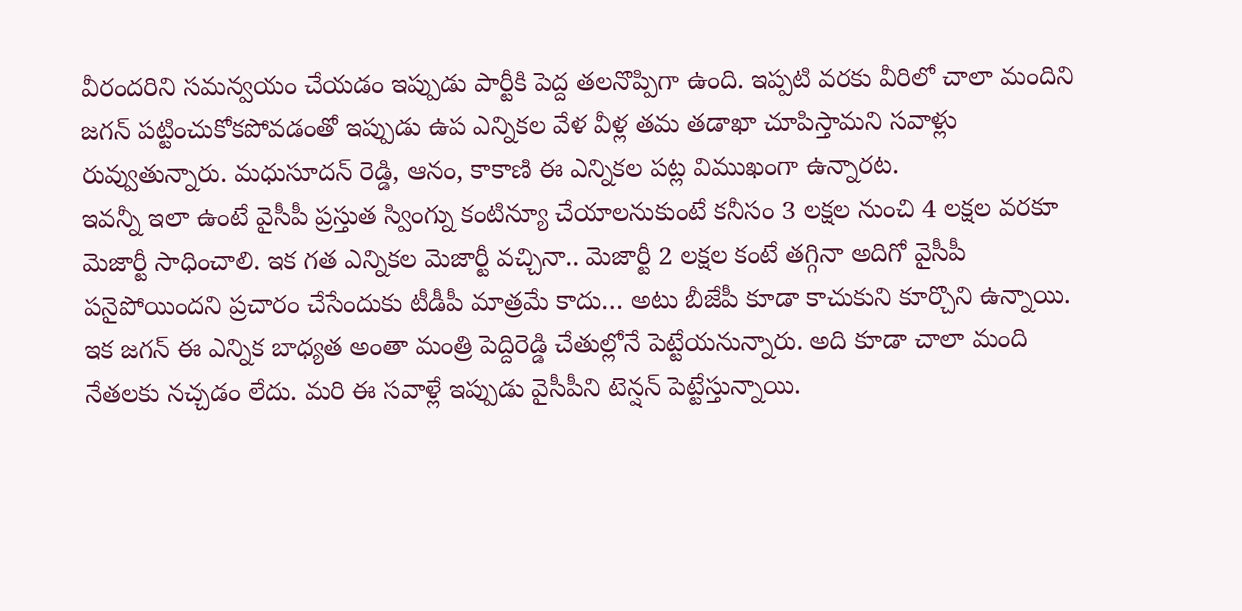వీరందరిని సమన్వయం చేయడం ఇప్పుడు పార్టీకి పెద్ద తలనొప్పిగా ఉంది. ఇప్పటి వరకు వీరిలో చాలా మందిని జగన్ పట్టించుకోకపోవడంతో ఇప్పుడు ఉప ఎన్నికల వేళ వీళ్ల తమ తడాఖా చూపిస్తామని సవాళ్లు రువ్వుతున్నారు. మధుసూదన్ రెడ్డి, ఆనం, కాకాణి ఈ ఎన్నికల పట్ల విముఖంగా ఉన్నారట.
ఇవన్నీ ఇలా ఉంటే వైసీపీ ప్రస్తుత స్వింగ్ను కంటిన్యూ చేయాలనుకుంటే కనీసం 3 లక్షల నుంచి 4 లక్షల వరకూ మెజార్టీ సాధించాలి. ఇక గత ఎన్నికల మెజార్టీ వచ్చినా.. మెజార్టీ 2 లక్షల కంటే తగ్గినా అదిగో వైసీపీ పనైపోయిందని ప్రచారం చేసేందుకు టీడీపీ మాత్రమే కాదు… అటు బీజేపీ కూడా కాచుకుని కూర్చొని ఉన్నాయి. ఇక జగన్ ఈ ఎన్నిక బాధ్యత అంతా మంత్రి పెద్దిరెడ్డి చేతుల్లోనే పెట్టేయనున్నారు. అది కూడా చాలా మంది నేతలకు నచ్చడం లేదు. మరి ఈ సవాళ్లే ఇప్పుడు వైసీపీని టెన్షన్ పెట్టేస్తున్నాయి.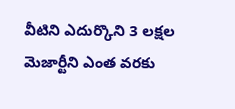వీటిని ఎదుర్కొని 3 లక్షల మెజార్టీని ఎంత వరకు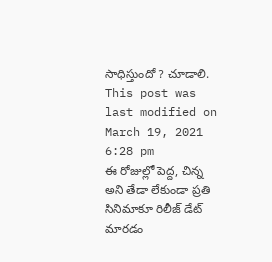సాధిస్తుందో ? చూడాలి.
This post was last modified on March 19, 2021 6:28 pm
ఈ రోజుల్లో పెద్ద, చిన్న అని తేడా లేకుండా ప్రతి సినిమాకూ రిలీజ్ డేట్ మారడం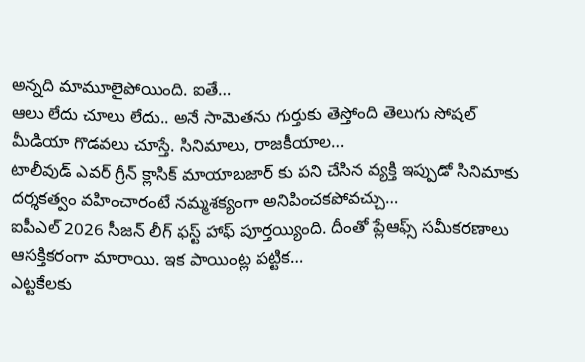అన్నది మామూలైపోయింది. ఐతే…
ఆలు లేదు చూలు లేదు.. అనే సామెతను గుర్తుకు తెస్తోంది తెలుగు సోషల్ మీడియా గొడవలు చూస్తే. సినిమాలు, రాజకీయాల…
టాలీవుడ్ ఎవర్ గ్రీన్ క్లాసిక్ మాయాబజార్ కు పని చేసిన వ్యక్తి ఇప్పుడో సినిమాకు దర్శకత్వం వహించారంటే నమ్మశక్యంగా అనిపించకపోవచ్చు…
ఐపీఎల్ 2026 సీజన్ లీగ్ ఫస్ట్ హాఫ్ పూర్తయ్యింది. దీంతో ప్లేఆఫ్స్ సమీకరణాలు ఆసక్తికరంగా మారాయి. ఇక పాయింట్ల పట్టిక…
ఎట్టకేలకు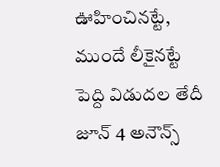ఊహించినట్టే, ముందే లీకైనట్టే పెద్ది విడుదల తేదీ జూన్ 4 అనౌన్స్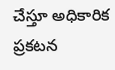చేస్తూ అధికారిక ప్రకటన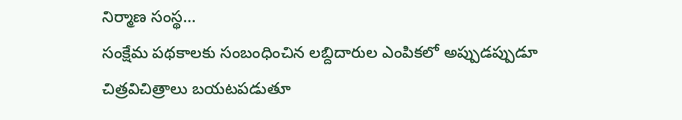నిర్మాణ సంస్థ…
సంక్షేమ పథకాలకు సంబంధించిన లబ్దిదారుల ఎంపికలో అప్పుడప్పుడూ చిత్రవిచిత్రాలు బయటపడుతూ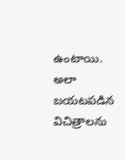ఉంటాయి. అలా బయటపడిన విచిత్రాలను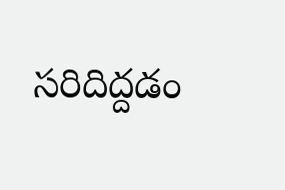సరిదిద్దడం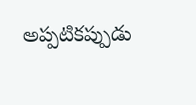అప్పటికప్పుడు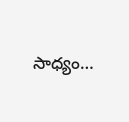సాధ్యం…